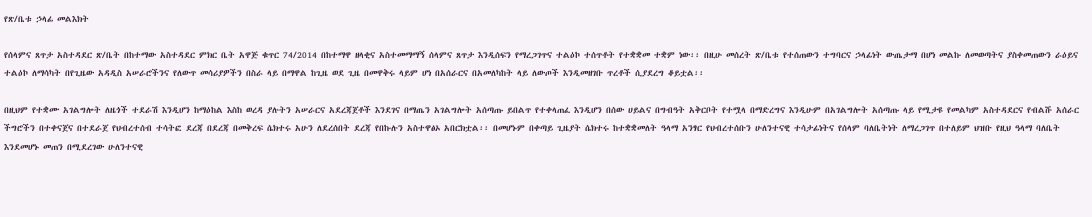የጽ/ቤቱ ኃላፊ መልእክት

የሰላምና ጸጥታ አስተዳደር ጽ/ቤት በከተማው አስተዳደር ምክር ቤት አዋጅ ቁጥር 74/2014 በከተማዋ ዘላቂና አስተመማማኝ ሰላምና ጸጥታ እንዲሰፍን የማረጋገጥና ተልዕኮ ተሰጥቶት የተቋቋመ ተቋም ነው፡፡ በዚሁ መሰረት ጽ/ቤቱ የተሰጠውን ተግባርና ኃላፊነት ውጤታማ በሆነ መልኩ ለመወጣትና ያስቀመጠውን ራዕይና ተልዕኮ ለማሳካት በየጊዜው አዳዲስ አሠራሮችንና የለውጥ መሳሪያዎችን በስራ ላይ በማዋል ከጊዜ ወደ ጊዜ በመዋቅሩ ላይም ሆነ በአሰራርና በአመለካከት ላይ ለውጦች እንዲመዘገቡ ጥረቶች ሲያደረግ ቆይቷል፡፡

በዚህም የተቋሙ አገልግሎት ለዜጎች ተደራሽ እንዲሆን ከማዕከል እስከ ወረዳ ያሉትን አሠራርና አደረጃጀቶች እንደገና በማጤን አገልግሎት አሰጣጡ ይበልጥ የተቀላጠፈ እንዲሆን በሰው ሀይልና በግብዓት አቅርቦት የተሟላ በማድረግና እንዲሁም በአገልግሎት አሰጣጡ ላይ የሚታዩ የመልካም አስተዳደርና የብልሹ አሰራር ችግሮችን በተቀናጀና በተደራጀ የህብረተሰብ ተሳትፎ ደረጃ በደረጃ በመቅረፍ ሴክተሩ አሁን ለደረሰበት ደረጃ የበኩሉን አስተዋፅኦ አበርክቷል፡፡ በመሆኑም በቀጣይ ጊዜያት ሴክተሩ ከተቋቋመለት ዓላማ አንፃር የህብረተሰቡን ሁለንተናዊ ተሳታፊነትና የሰላም ባለቤትነት ለማረጋገጥ በተለይም ህዝቡ የዚህ ዓላማ ባለቤት እንደመሆኑ መጠን በሚደረገው ሁለንተናዊ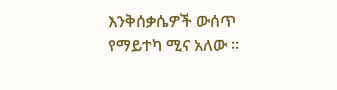እንቅሰቃሴዎች ውሰጥ የማይተካ ሚና አለው ፡፡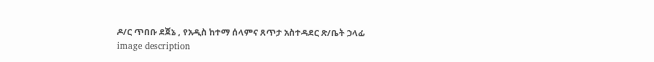ዶ/ር ጥበቡ ደጀኔ , የአዲስ ከተማ ሰላምና ጸጥታ አስተዳደር ጽ/ቤት ኃላፊ
image description